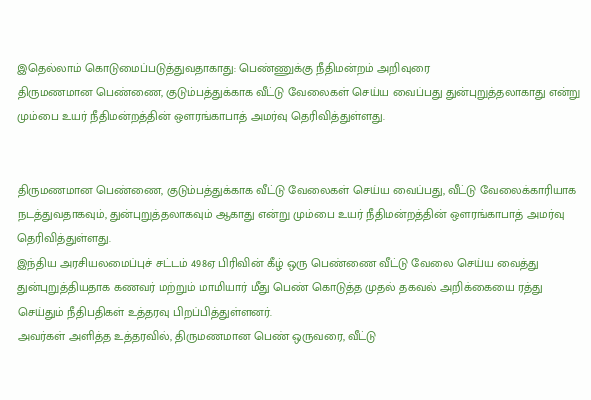இதெல்லாம் கொடுமைப்படுத்துவதாகாது: பெண்ணுக்கு நீதிமன்றம் அறிவுரை
திருமணமான பெண்ணை, குடும்பத்துக்காக வீட்டு வேலைகள் செய்ய வைப்பது துன்புறுத்தலாகாது என்று மும்பை உயர் நீதிமன்றத்தின் ஔரங்காபாத் அமர்வு தெரிவித்துள்ளது.


திருமணமான பெண்ணை, குடும்பத்துக்காக வீட்டு வேலைகள் செய்ய வைப்பது, வீட்டு வேலைக்காரியாக நடத்துவதாகவும், துன்புறுத்தலாகவும் ஆகாது என்று மும்பை உயர் நீதிமன்றத்தின் ஔரங்காபாத் அமர்வு தெரிவித்துள்ளது.
இந்திய அரசியலமைப்புச் சட்டம் 498ஏ பிரிவின் கீழ் ஒரு பெண்ணை வீட்டு வேலை செய்ய வைத்து துன்புறுத்தியதாக கணவர் மற்றும் மாமியார் மீது பெண் கொடுத்த முதல் தகவல் அறிக்கையை ரத்து செய்தும் நீதிபதிகள் உத்தரவு பிறப்பித்துள்ளனர்.
அவர்கள் அளித்த உத்தரவில், திருமணமான பெண் ஒருவரை, வீட்டு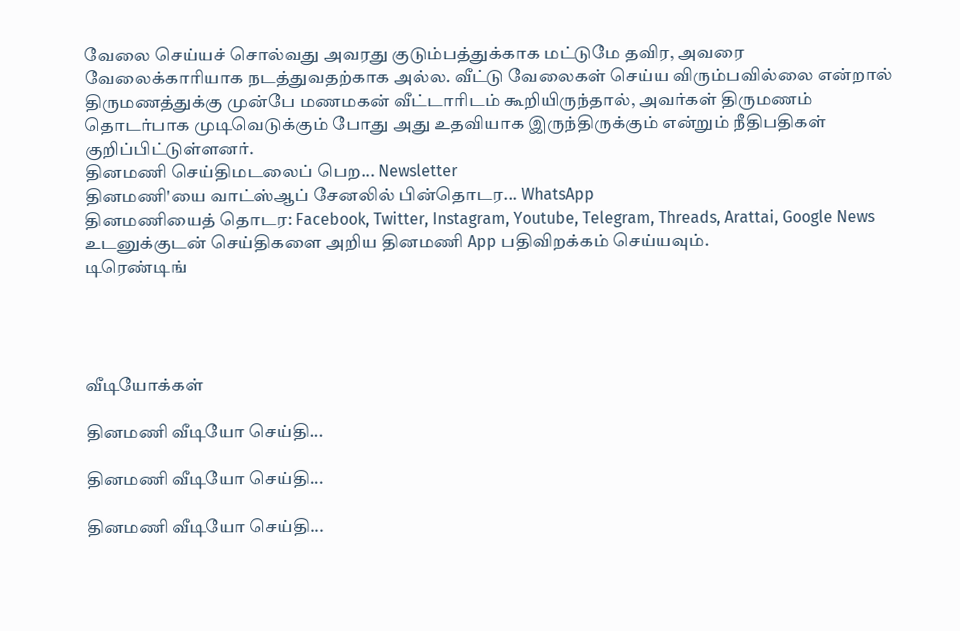வேலை செய்யச் சொல்வது அவரது குடும்பத்துக்காக மட்டுமே தவிர, அவரை வேலைக்காரியாக நடத்துவதற்காக அல்ல. வீட்டு வேலைகள் செய்ய விரும்பவில்லை என்றால் திருமணத்துக்கு முன்பே மணமகன் வீட்டாரிடம் கூறியிருந்தால், அவர்கள் திருமணம் தொடர்பாக முடிவெடுக்கும் போது அது உதவியாக இருந்திருக்கும் என்றும் நீதிபதிகள் குறிப்பிட்டுள்ளனர்.
தினமணி செய்திமடலைப் பெற... Newsletter
தினமணி'யை வாட்ஸ்ஆப் சேனலில் பின்தொடர... WhatsApp
தினமணியைத் தொடர: Facebook, Twitter, Instagram, Youtube, Telegram, Threads, Arattai, Google News
உடனுக்குடன் செய்திகளை அறிய தினமணி App பதிவிறக்கம் செய்யவும்.
டிரெண்டிங்




வீடியோக்கள்

தினமணி வீடியோ செய்தி...

தினமணி வீடியோ செய்தி...

தினமணி வீடியோ செய்தி...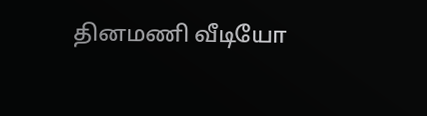தினமணி வீடியோ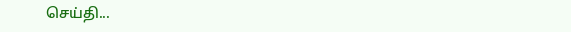செய்தி...